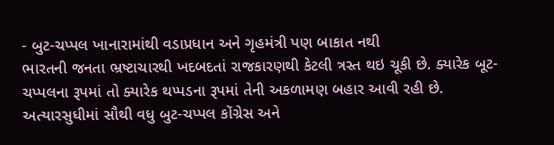- બુટ-ચપ્પલ ખાનારામાંથી વડાપ્રધાન અને ગૃહમંત્રી પણ બાકાત નથી
ભારતની જનતા ભ્રષ્ટાચારથી ખદબદતાં રાજકારણથી કેટલી ત્રસ્ત થઇ ચૂકી છે. ક્યારેક બૂટ-ચપ્પલના રૂપમાં તો ક્યારેક થપ્પડના રૂપમાં તેની અકળામણ બહાર આવી રહી છે. અત્યારસુધીમાં સૌથી વધુ બુટ-ચપ્પલ કોંગ્રેસ અને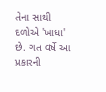તેના સાથી દળોએ 'ખાધા' છે. ગત વર્ષે આ પ્રકારની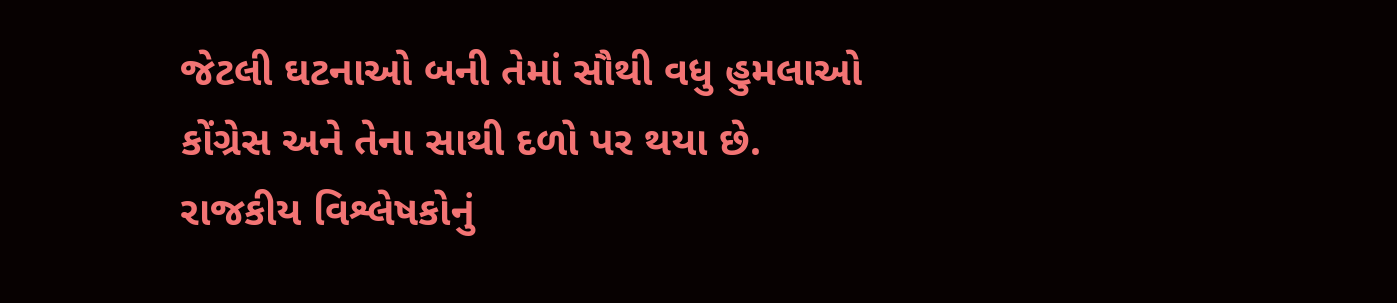જેટલી ઘટનાઓ બની તેમાં સૌથી વધુ હુમલાઓ કોંગ્રેસ અને તેના સાથી દળો પર થયા છે.
રાજકીય વિશ્લેષકોનું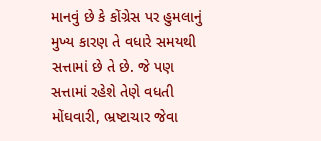માનવું છે કે કોંગ્રેસ પર હુમલાનું મુખ્ય કારણ તે વધારે સમયથી સત્તામાં છે તે છે. જે પણ સત્તામાં રહેશે તેણે વધતી મોંઘવારી, ભ્રષ્ટાચાર જેવા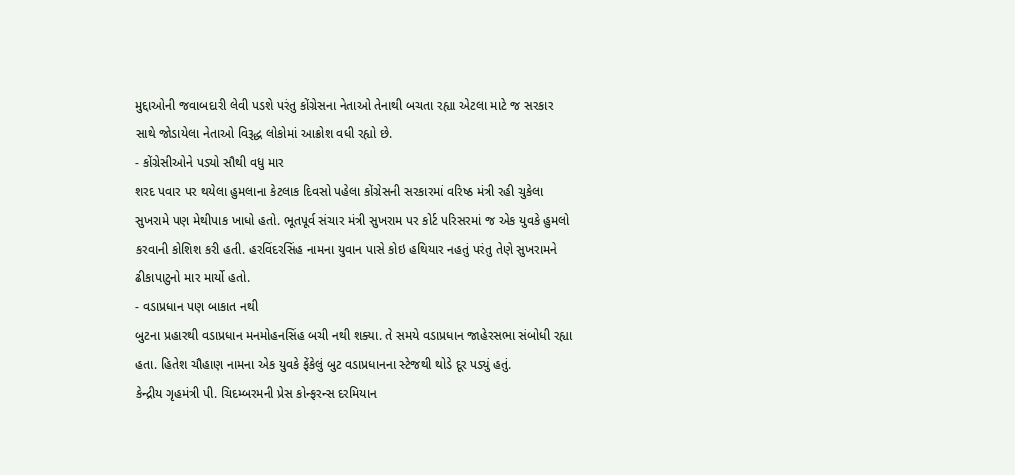મુદ્દાઓની જવાબદારી લેવી પડશે પરંતુ કોંગ્રેસના નેતાઓ તેનાથી બચતા રહ્યા એટલા માટે જ સરકાર સાથે જોડાયેલા નેતાઓ વિરૂદ્ધ લોકોમાં આક્રોશ વધી રહ્યો છે.
- કોંગ્રેસીઓને પડ્યો સૌથી વધુ માર
શરદ પવાર પર થયેલા હુમલાના કેટલાક દિવસો પહેલા કોંગ્રેસની સરકારમાં વરિષ્ઠ મંત્રી રહી ચુકેલા સુખરામે પણ મેથીપાક ખાધો હતો. ભૂતપૂર્વ સંચાર મંત્રી સુખરામ પર કોર્ટ પરિસરમાં જ એક યુવકે હુમલો કરવાની કોશિશ કરી હતી. હરવિંદરસિંહ નામના યુવાન પાસે કોઇ હથિયાર નહતું પરંતુ તેણે સુખરામને ઢીકાપાટુનો માર માર્યો હતો.
- વડાપ્રધાન પણ બાકાત નથી
બુટના પ્રહારથી વડાપ્રધાન મનમોહનસિંહ બચી નથી શક્યા. તે સમયે વડાપ્રધાન જાહેરસભા સંબોધી રહ્યા હતા. હિતેશ ચૌહાણ નામના એક યુવકે ફેંકેલું બુટ વડાપ્રધાનના સ્ટેજથી થોડે દૂર પડ્યું હતું.
કેન્દ્રીય ગૃહમંત્રી પી. ચિદમ્બરમની પ્રેસ કોન્ફરન્સ દરમિયાન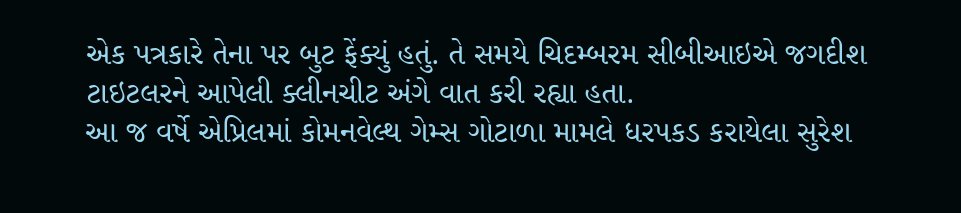એક પત્રકારે તેના પર બુટ ફેંક્યું હતું. તે સમયે ચિદમ્બરમ સીબીઆઇએ જગદીશ ટાઇટલરને આપેલી ક્લીનચીટ અંગે વાત કરી રહ્યા હતા.
આ જ વર્ષે એપ્રિલમાં કોમનવેલ્થ ગેમ્સ ગોટાળા મામલે ધરપકડ કરાયેલા સુરેશ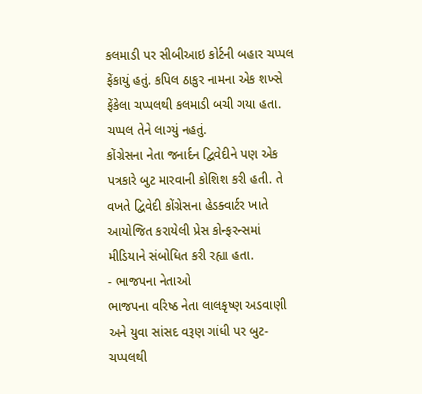કલમાડી પર સીબીઆઇ કોર્ટની બહાર ચપ્પલ ફેંકાયું હતું. કપિલ ઠાકુર નામના એક શખ્સે ફેંકેલા ચપ્પલથી કલમાડી બચી ગયા હતા. ચપ્પલ તેને લાગ્યું નહતું.
કોંગ્રેસના નેતા જનાર્દન દ્વિવેદીને પણ એક પત્રકારે બુટ મારવાની કોશિશ કરી હતી. તે વખતે દ્વિવેદી કોંગ્રેસના હેડક્વાર્ટર ખાતે આયોજિત કરાયેલી પ્રેસ કોન્ફરન્સમાં મીડિયાને સંબોધિત કરી રહ્યા હતા.
- ભાજપના નેતાઓ
ભાજપના વરિષ્ઠ નેતા લાલકૃષ્ણ અડવાણી અને યુવા સાંસદ વરૂણ ગાંધી પર બુટ-ચપ્પલથી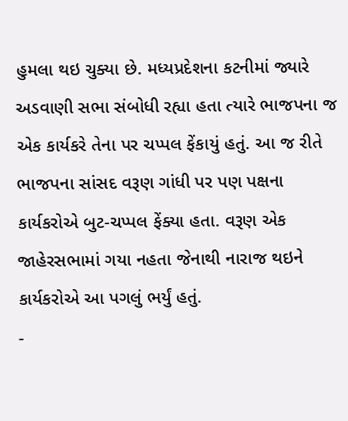હુમલા થઇ ચુક્યા છે. મધ્યપ્રદેશના કટનીમાં જ્યારે અડવાણી સભા સંબોધી રહ્યા હતા ત્યારે ભાજપના જ એક કાર્યકરે તેના પર ચપ્પલ ફેંકાયું હતું. આ જ રીતે ભાજપના સાંસદ વરૂણ ગાંધી પર પણ પક્ષના કાર્યકરોએ બુટ-ચપ્પલ ફેંક્યા હતા. વરૂણ એક જાહેરસભામાં ગયા નહતા જેનાથી નારાજ થઇને કાર્યકરોએ આ પગલું ભર્યું હતું.
-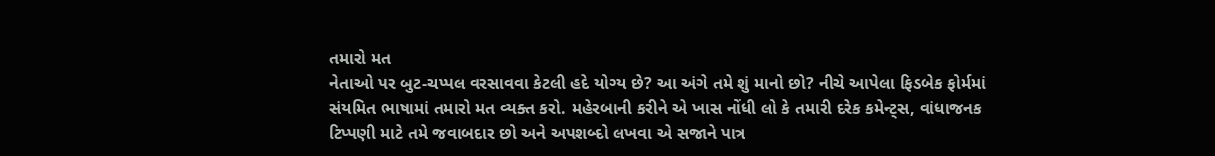તમારો મત
નેતાઓ પર બુટ-ચપ્પલ વરસાવવા કેટલી હદે યોગ્ય છે? આ અંગે તમે શું માનો છો? નીચે આપેલા ફિડબેક ફોર્મમાં સંયમિત ભાષામાં તમારો મત વ્યક્ત કરો. મહેરબાની કરીને એ ખાસ નોંધી લો કે તમારી દરેક કમેન્ટ્સ, વાંધાજનક ટિપ્પણી માટે તમે જવાબદાર છો અને અપશબ્દો લખવા એ સજાને પાત્ર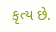કૃત્ય છે.